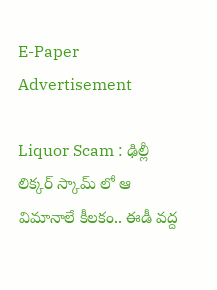E-Paper
Advertisement

Liquor Scam : ఢిల్లీ లిక్కర్ స్కామ్ లో ఆ విమానాలే కీలకం.. ఈడీ వద్ద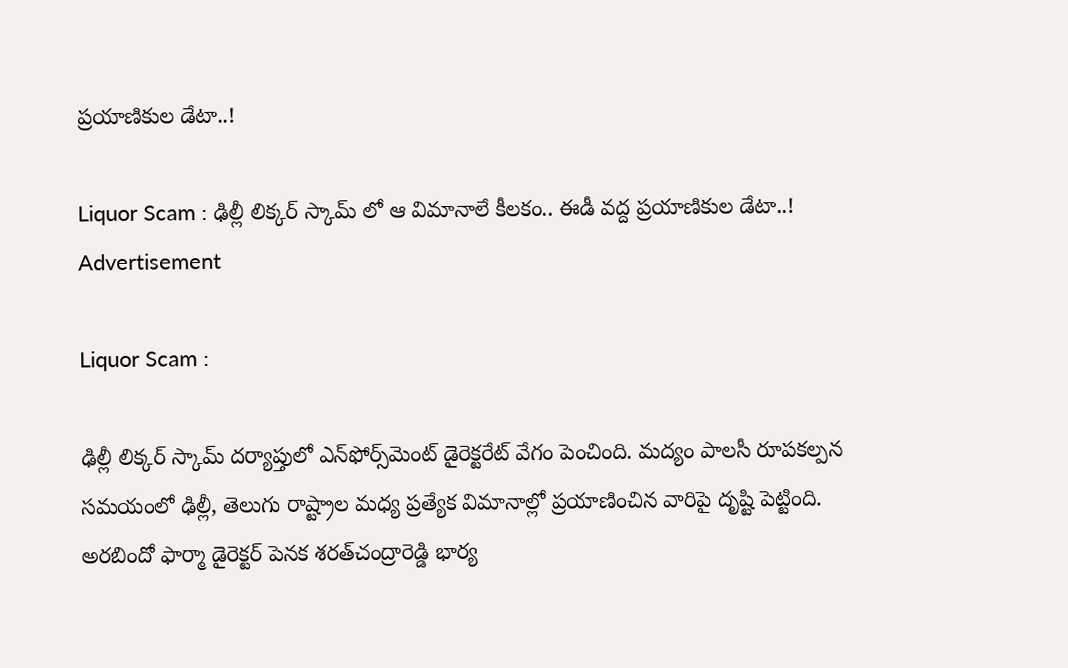ప్రయాణికుల డేటా..!

Liquor Scam : ఢిల్లీ లిక్కర్ స్కామ్ లో ఆ విమానాలే కీలకం.. ఈడీ వద్ద ప్రయాణికుల డేటా..!
Advertisement

Liquor Scam :

ఢిల్లీ లిక్కర్ స్కామ్ దర్యాప్తులో ఎన్‌ఫోర్స్‌మెంట్‌ డైరెక్టరేట్‌ వేగం పెంచింది. మద్యం పాలసీ రూపకల్పన సమయంలో ఢిల్లీ, తెలుగు రాష్ట్రాల మధ్య ప్రత్యేక విమానాల్లో ప్రయాణించిన వారిపై దృష్టి పెట్టింది. అరబిందో ఫార్మా డైరెక్టర్‌ పెనక శరత్‌చంద్రారెడ్డి భార్య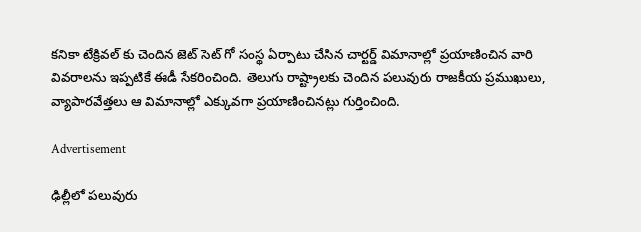కనికా టేక్రివల్ కు చెందిన జెట్‌ సెట్‌ గో సంస్థ ఏర్పాటు చేసిన చార్టర్డ్‌ విమానాల్లో ప్రయాణించిన వారి వివరాలను ఇప్పటికే ఈడీ సేకరించింది. తెలుగు రాష్ట్రాలకు చెందిన పలువురు రాజకీయ ప్రముఖులు, వ్యాపారవేత్తలు ఆ విమానాల్లో ఎక్కువగా ప్రయాణించినట్లు గుర్తించింది.

Advertisement

ఢిల్లీలో పలువురు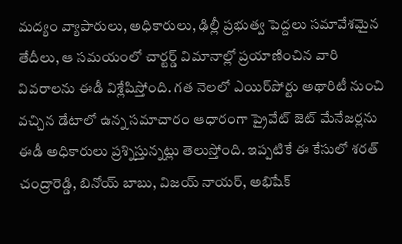మద్యం వ్యాపారులు, అధికారులు, ఢిల్లీ ప్రభుత్వ పెద్దలు సమావేశమైన తేదీలు, ఆ సమయంలో చార్టర్డ్ విమానాల్లో ప్రయాణించిన వారి వివరాలను ఈడీ విశ్లేషిస్తోంది. గత నెలలో ఎయిర్‌పోర్టు అథారిటీ నుంచి వచ్చిన డేటాలో ఉన్న సమాచారం ఆధారంగా ప్రైవేట్‌ జెట్‌ మేనేజర్లను ఈడీ అధికారులు ప్రశ్నిస్తున్నట్లు తెలుస్తోంది. ఇప్పటికే ఈ కేసులో శరత్‌ చంద్రారెడ్డి, బినోయ్‌ బాబు, విజయ్‌ నాయర్‌, అభిషేక్‌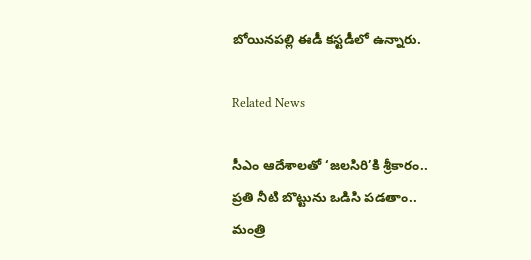బోయినపల్లి ఈడీ కస్టడీలో ఉన్నారు.

Related News

సీఎం ఆదేశాలతో ‘జలసిరి’కి శ్రీకారం.. ప్రతి నీటి బొట్టును ఒడిసి పడతాం.. మంత్రి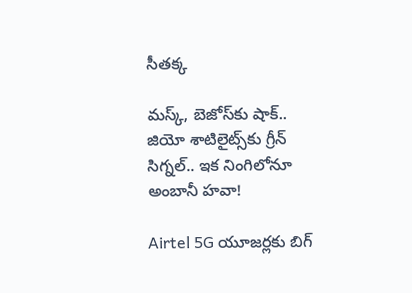సీతక్క

మస్క్, బెజోస్‌కు షాక్.. జియో శాటిలైట్స్‌కు గ్రీన్ సిగ్నల్.. ఇక నింగిలోనూ అంబానీ హవా!

Airtel 5G యూజర్లకు బిగ్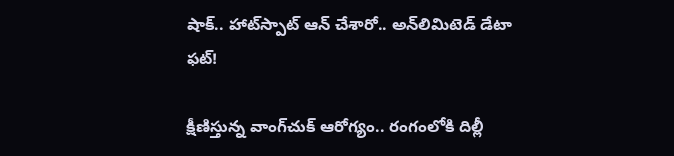షాక్.. హాట్‌స్పాట్ ఆన్ చేశారో.. అన్‌లిమిటెడ్ డేటా ఫట్!

క్షీణిస్తున్న వాంగ్‌చుక్ ఆరోగ్యం.. రంగంలోకి దిల్లీ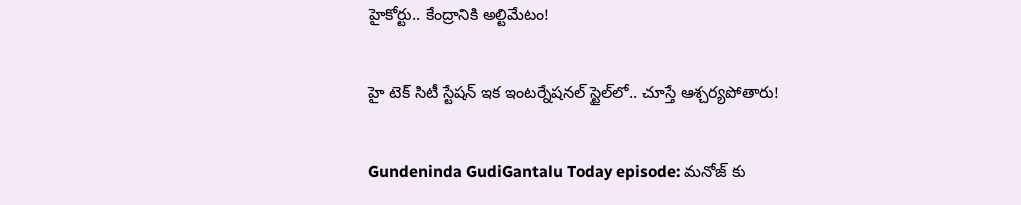హైకోర్టు.. కేంద్రానికి అల్టిమేటం!

హై టెక్ సిటీ స్టేషన్ ఇక ఇంటర్నేషనల్ స్టైల్‌లో.. చూస్తే ఆశ్చర్యపోతారు!

Gundeninda GudiGantalu Today episode: మనోజ్ కు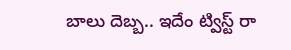బాలు దెబ్బ.. ఇదేం ట్విస్ట్ రా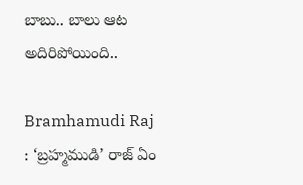బాబు.. బాలు ఆట అదిరిపోయింది..

Bramhamudi Raj : ‘బ్రహ్మముడి’ రాజ్ ఏం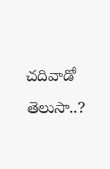చదివాడో తెలుసా..?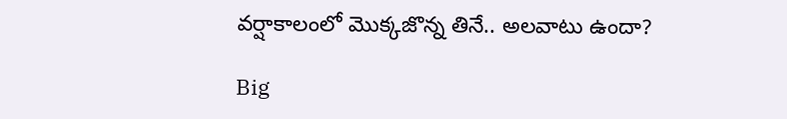వర్షాకాలంలో మొక్కజొన్న తినే.. అలవాటు ఉందా?

Big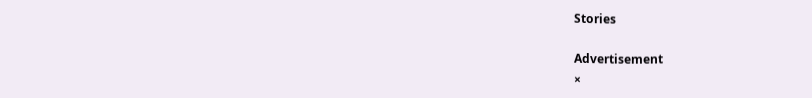Stories

Advertisement
×